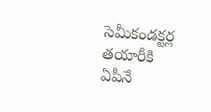సెమీకండక్టర్ల తయారీకి ఏపీనే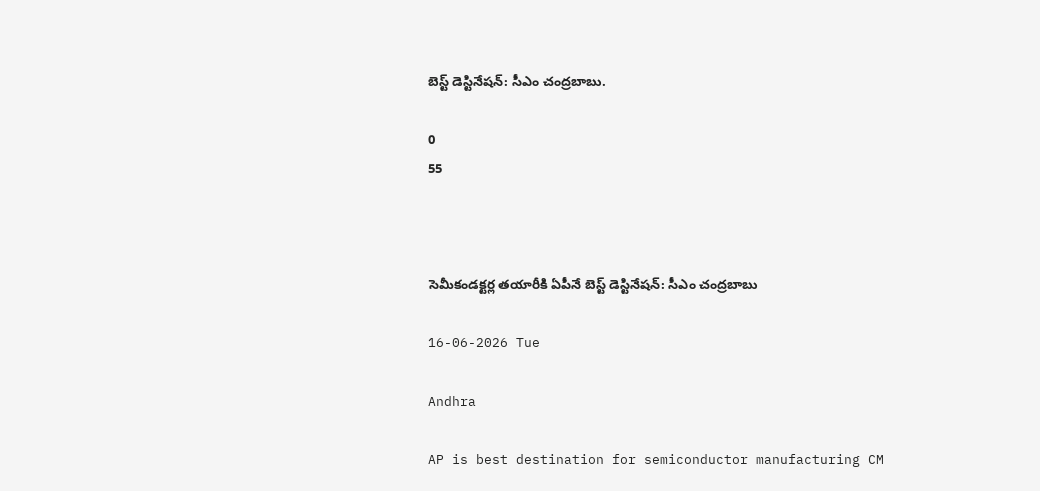బెస్ట్ డెస్టినేషన్: సీఎం చంద్రబాబు.

0
55



సెమీకండక్టర్ల తయారీకి ఏపీనే బెస్ట్ డెస్టినేషన్: సీఎం చంద్రబాబు

16-06-2026 Tue

Andhra

AP is best destination for semiconductor manufacturing CM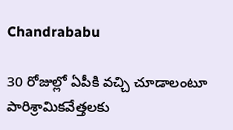Chandrababu

30 రోజుల్లో ఏపీకి వచ్చి చూడాలంటూ పారిశ్రామికవేత్తలకు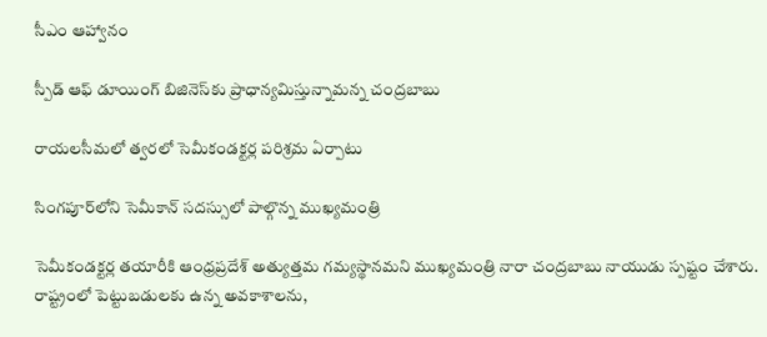సీఎం ఆహ్వానం

స్పీడ్ ఆఫ్ డూయింగ్ బిజినెస్‌కు ప్రాధాన్యమిస్తున్నామన్న చంద్రబాబు

రాయలసీమలో త్వరలో సెమీకండక్టర్ల పరిశ్రమ ఏర్పాటు

సింగపూర్‌లోని సెమీకాన్ సదస్సులో పాల్గొన్న ముఖ్యమంత్రి

సెమీకండక్టర్ల తయారీకి ఆంధ్రప్రదేశ్ అత్యుత్తమ గమ్యస్థానమని ముఖ్యమంత్రి నారా చంద్రబాబు నాయుడు స్పష్టం చేశారు. రాష్ట్రంలో పెట్టుబడులకు ఉన్న అవకాశాలను,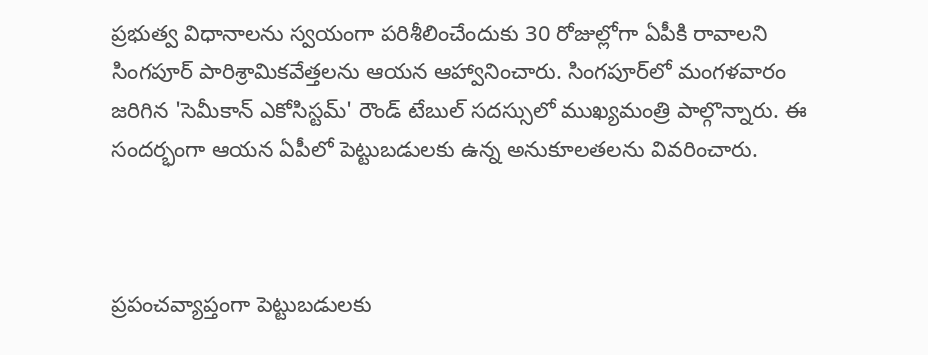ప్రభుత్వ విధానాలను స్వయంగా పరిశీలించేందుకు 30 రోజుల్లోగా ఏపీకి రావాలని సింగపూర్ పారిశ్రామికవేత్తలను ఆయన ఆహ్వానించారు. సింగపూర్‌లో మంగళవారం జరిగిన 'సెమీకాన్ ఎకోసిస్టమ్' రౌండ్ టేబుల్ సదస్సులో ముఖ్యమంత్రి పాల్గొన్నారు. ఈ సందర్భంగా ఆయన ఏపీలో పెట్టుబడులకు ఉన్న అనుకూలతలను వివరించారు.



ప్రపంచవ్యాప్తంగా పెట్టుబడులకు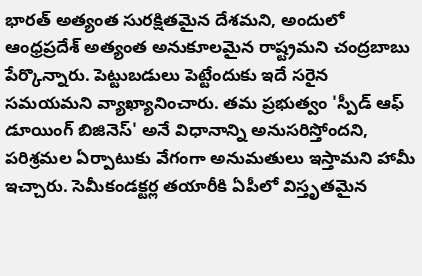భారత్ అత్యంత సురక్షితమైన దేశమని, అందులో ఆంధ్రప్రదేశ్ అత్యంత అనుకూలమైన రాష్ట్రమని చంద్రబాబు పేర్కొన్నారు. పెట్టుబడులు పెట్టేందుకు ఇదే సరైన సమయమని వ్యాఖ్యానించారు. తమ ప్రభుత్వం 'స్పీడ్ ఆఫ్ డూయింగ్ బిజినెస్' అనే విధానాన్ని అనుసరిస్తోందని, పరిశ్రమల ఏర్పాటుకు వేగంగా అనుమతులు ఇస్తామని హామీ ఇచ్చారు. సెమీకండక్టర్ల తయారీకి ఏపీలో విస్తృతమైన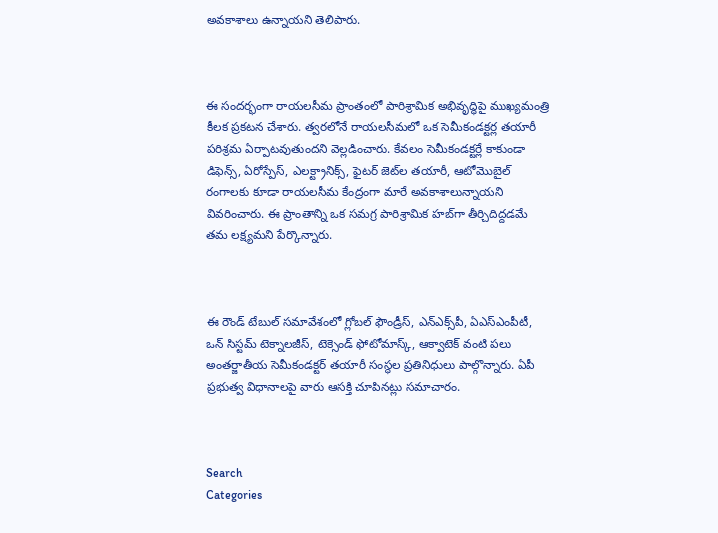అవకాశాలు ఉన్నాయని తెలిపారు.



ఈ సందర్భంగా రాయలసీమ ప్రాంతంలో పారిశ్రామిక అభివృద్ధిపై ముఖ్యమంత్రి కీలక ప్రకటన చేశారు. త్వరలోనే రాయలసీమలో ఒక సెమీకండక్టర్ల తయారీ పరిశ్రమ ఏర్పాటవుతుందని వెల్లడించారు. కేవలం సెమీకండక్టర్లే కాకుండా డిఫెన్స్, ఏరోస్పేస్, ఎలక్ట్రానిక్స్, ఫైటర్ జెట్‌ల తయారీ, ఆటోమొబైల్ రంగాలకు కూడా రాయలసీమ కేంద్రంగా మారే అవకాశాలున్నాయని వివరించారు. ఈ ప్రాంతాన్ని ఒక సమగ్ర పారిశ్రామిక హబ్‌గా తీర్చిదిద్దడమే తమ లక్ష్యమని పేర్కొన్నారు.



ఈ రౌండ్ టేబుల్ సమావేశంలో గ్లోబల్ ఫౌండ్రీస్, ఎన్ఎక్స్‌పీ, ఏఎస్ఎంపీటీ, ఒన్ సిస్టమ్ టెక్నాలజీస్, టెక్సెండ్ ఫోటోమాస్క్, ఆక్వాటెక్ వంటి పలు అంతర్జాతీయ సెమీకండక్టర్ తయారీ సంస్థల ప్రతినిధులు పాల్గొన్నారు. ఏపీ ప్రభుత్వ విధానాలపై వారు ఆసక్తి చూపినట్లు సమాచారం.



Search
Categories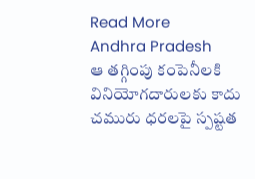Read More
Andhra Pradesh
ఆ తగ్గింపు కంపెనీలకి వినియోగదారులకు కాదు చమురు ధరలపై స్పష్టత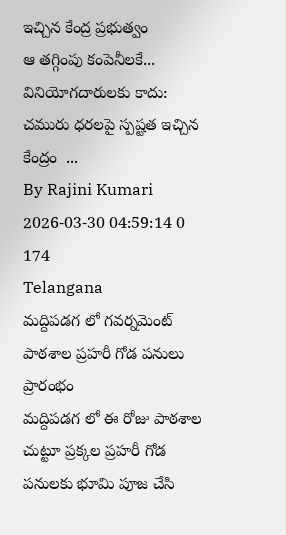ఇచ్చిన కేంద్ర ప్రభుత్వం
ఆ తగ్గింపు కంపెనీలకే... వినియోగదారులకు కాదు: చమురు ధరలపై స్పష్టత ఇచ్చిన కేంద్రం  ...
By Rajini Kumari 2026-03-30 04:59:14 0 174
Telangana
మద్దిపడగ లో గవర్నమెంట్ పాఠశాల ప్రహరీ గోడ పనులు ప్రారంభం
మద్దిపడగ లో ఈ రోజు పాఠశాల చుట్టూ ప్రక్కల ప్రహరీ గోడ పనులకు భూమి పూజ చేసి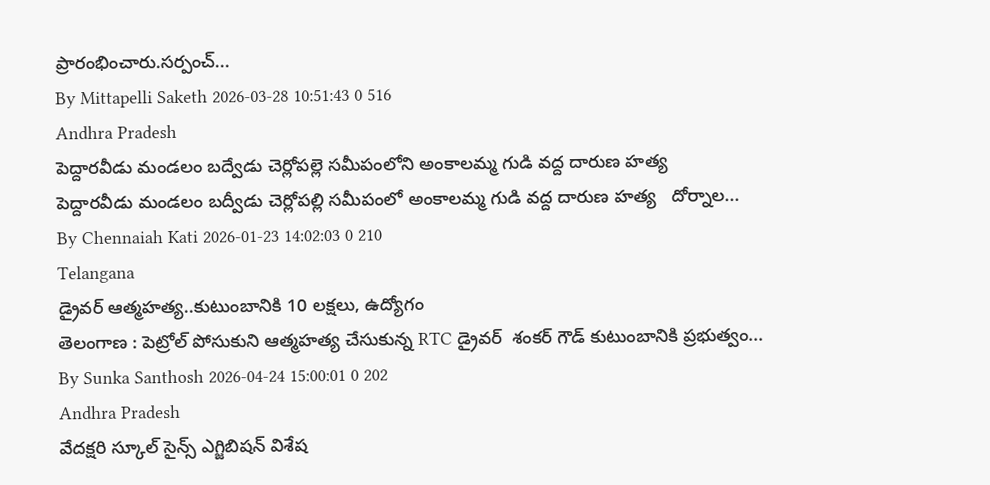ప్రారంభించారు.సర్పంచ్...
By Mittapelli Saketh 2026-03-28 10:51:43 0 516
Andhra Pradesh
పెద్దారవీడు మండలం బద్వేడు చెర్లోపల్లె సమీపంలోని అంకాలమ్మ గుడి వద్ద దారుణ హత్య
పెద్దారవీడు మండలం బద్వీడు చెర్లోపల్లి సమీపంలో అంకాలమ్మ గుడి వద్ద దారుణ హత్య   దోర్నాల...
By Chennaiah Kati 2026-01-23 14:02:03 0 210
Telangana
డ్రైవర్ ఆత్మహత్య..కుటుంబానికి 10 లక్షలు, ఉద్యోగం
తెలంగాణ : పెట్రోల్ పోసుకుని ఆత్మహత్య చేసుకున్న RTC డ్రైవర్  శంకర్ గౌడ్ కుటుంబానికి ప్రభుత్వం...
By Sunka Santhosh 2026-04-24 15:00:01 0 202
Andhra Pradesh
వేదక్షరి స్కూల్ సైన్స్ ఎగ్జిబిషన్ విశేష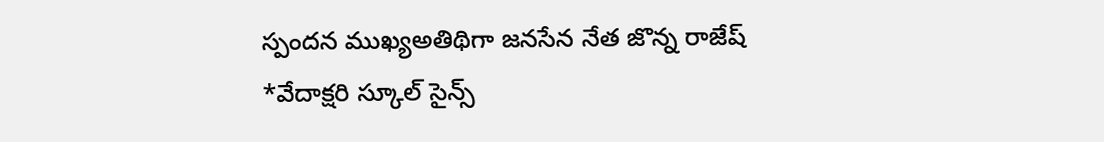స్పందన ముఖ్యఅతిథిగా జనసేన నేత జొన్న రాజేష్
*వేదాక్షరి స్కూల్ సైన్స్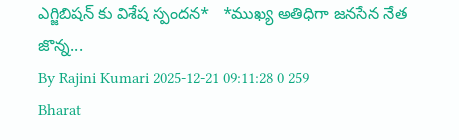ఎగ్జిబిషన్ కు విశేష స్పందన*   *ముఖ్య అతిధిగా జనసేన నేత జొన్న...
By Rajini Kumari 2025-12-21 09:11:28 0 259
Bharat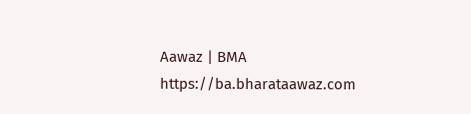Aawaz | BMA https://ba.bharataawaz.com